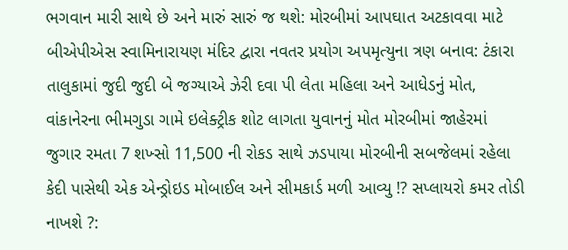ભગવાન મારી સાથે છે અને મારું સારું જ થશે: મોરબીમાં આપઘાત અટકાવવા માટે બીએપીએસ સ્વામિનારાયણ મંદિર દ્વારા નવતર પ્રયોગ અપમૃત્યુના ત્રણ બનાવ: ટંકારા તાલુકામાં જુદી જુદી બે જગ્યાએ ઝેરી દવા પી લેતા મહિલા અને આધેડનું મોત, વાંકાનેરના ભીમગુડા ગામે ઇલેક્ટ્રીક શોટ લાગતા યુવાનનું મોત મોરબીમાં જાહેરમાં જુગાર રમતા 7 શખ્સો 11,500 ની રોકડ સાથે ઝડપાયા મોરબીની સબજેલમાં રહેલા કેદી પાસેથી એક એન્ડ્રોઇડ મોબાઈલ અને સીમકાર્ડ મળી આવ્યુ !? સપ્લાયરો કમર તોડી નાખશે ?: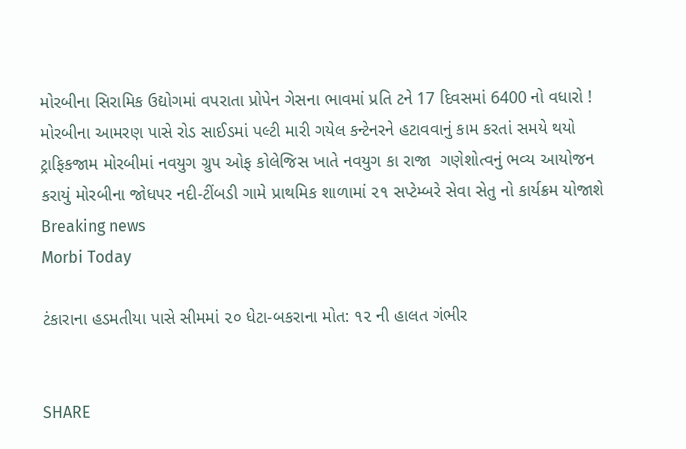મોરબીના સિરામિક ઉદ્યોગમાં વપરાતા પ્રોપેન ગેસના ભાવમાં પ્રતિ ટને 17 દિવસમાં 6400 નો વધારો ! મોરબીના આમરણ પાસે રોડ સાઈડમાં પલ્ટી મારી ગયેલ કન્ટેનરને હટાવવાનું કામ કરતાં સમયે થયો ટ્રાફિકજામ મોરબીમાં નવયુગ ગ્રુપ ઓફ કોલેજિસ ખાતે નવયુગ કા રાજા  ગણેશોત્વનું ભવ્ય આયોજન કરાયું મોરબીના જોધપર નદી-ટીંબડી ગામે પ્રાથમિક શાળામાં ૨૧ સપ્ટેમ્બરે સેવા સેતુ નો કાર્યક્રમ યોજાશે
Breaking news
Morbi Today

ટંકારાના હડમતીયા પાસે સીમમાં ૨૦ ધેટા-બકરાના મોત: ૧૨ ની હાલત ગંભીર


SHARE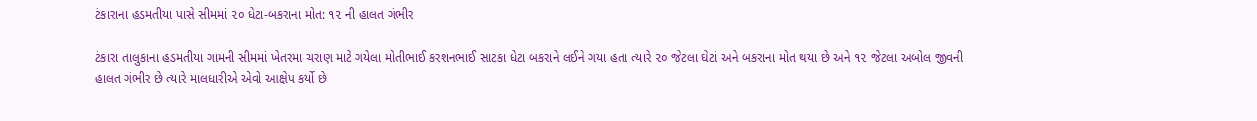ટંકારાના હડમતીયા પાસે સીમમાં ૨૦ ધેટા-બકરાના મોત: ૧૨ ની હાલત ગંભીર

ટંકારા તાલુકાના હડમતીયા ગામની સીમમાં ખેતરમા ચરાણ માટે ગયેલા મોતીભાઈ કરશનભાઈ સાટકા ધેટા બકરાને લઈને ગયા હતા ત્યારે ૨૦ જેટલા ઘેટાં અને બકરાના મોત થયા છે અને ૧૨ જેટલા અબોલ જીવની હાલત ગંભીર છે ત્યારે માલધારીએ એવો આક્ષેપ કર્યો છે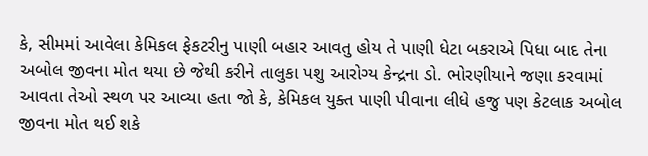કે, સીમમાં આવેલા કેમિકલ ફેકટરીનુ પાણી બહાર આવતુ હોય તે પાણી ધેટા બકરાએ પિધા બાદ તેના અબોલ જીવના મોત થયા છે જેથી કરીને તાલુકા પશુ આરોગ્ય કેન્દ્રના ડો. ભોરણીયાને જણા કરવામાં આવતા તેઓ સ્થળ પર આવ્યા હતા જો કે, કેમિકલ યુક્ત પાણી પીવાના લીધે હજુ પણ કેટલાક અબોલ જીવના મોત થઈ શકે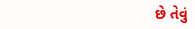છે તેવું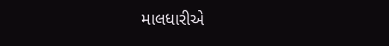માલધારીએ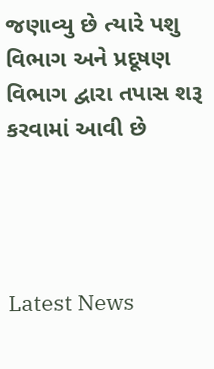જણાવ્યુ છે ત્યારે પશુ વિભાગ અને પ્રદૂષણ વિભાગ દ્વારા તપાસ શરૂ કરવામાં આવી છે




Latest News